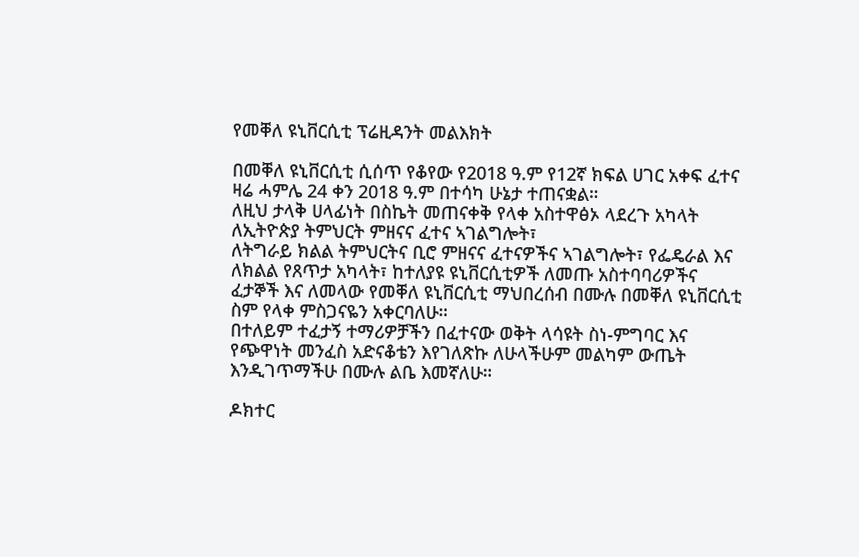የመቐለ ዩኒቨርሲቲ ፕሬዚዳንት መልእክት

በመቐለ ዩኒቨርሲቲ ሲሰጥ የቆየው የ2018 ዓ.ም የ12ኛ ክፍል ሀገር አቀፍ ፈተና ዛሬ ሓምሌ 24 ቀን 2018 ዓ.ም በተሳካ ሁኔታ ተጠናቋል።
ለዚህ ታላቅ ሀላፊነት በስኬት መጠናቀቅ የላቀ አስተዋፅኦ ላደረጉ አካላት ለኢትዮጵያ ትምህርት ምዘናና ፈተና ኣገልግሎት፣
ለትግራይ ክልል ትምህርትና ቢሮ ምዘናና ፈተናዎችና ኣገልግሎት፣ የፌዴራል እና ለክልል የጸጥታ አካላት፣ ከተለያዩ ዩኒቨርሲቲዎች ለመጡ አስተባባሪዎችና ፈታኞች እና ለመላው የመቐለ ዩኒቨርሲቲ ማህበረሰብ በሙሉ በመቐለ ዩኒቨርሲቲ ስም የላቀ ምስጋናዬን አቀርባለሁ።
በተለይም ተፈታኝ ተማሪዎቻችን በፈተናው ወቅት ላሳዩት ስነ-ምግባር እና የጭዋነት መንፈስ አድናቆቴን እየገለጽኩ ለሁላችሁም መልካም ውጤት እንዲገጥማችሁ በሙሉ ልቤ እመኛለሁ።

ዶክተር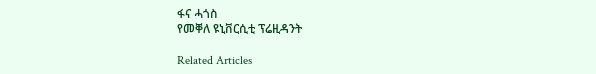ፋና ሓጎስ
የመቐለ ዩኒቨርሲቲ ፕሬዚዳንት

Related Articles